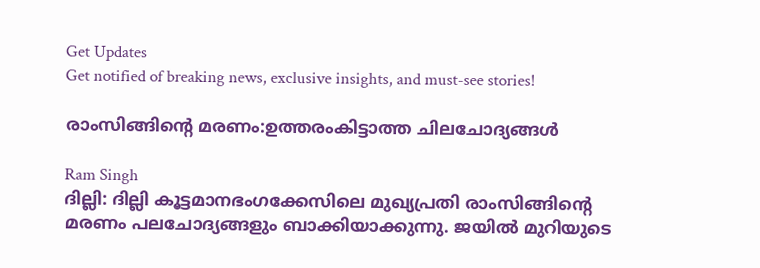Get Updates
Get notified of breaking news, exclusive insights, and must-see stories!

രാംസിങ്ങിന്റെ മരണം:ഉത്തരംകിട്ടാത്ത ചിലചോദ്യങ്ങള്‍

Ram Singh
ദില്ലി: ദില്ലി കൂട്ടമാനഭംഗക്കേസിലെ മുഖ്യപ്രതി രാംസിങ്ങിന്റെ മരണം പലചോദ്യങ്ങളും ബാക്കിയാക്കുന്നു. ജയില്‍ മുറിയുടെ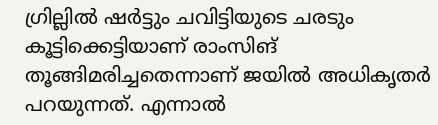ഗ്രില്ലില്‍ ഷര്‍ട്ടും ചവിട്ടിയുടെ ചരടും കൂട്ടിക്കെട്ടിയാണ് രാംസിങ് തൂങ്ങിമരിച്ചതെന്നാണ് ജയില്‍ അധികൃതര്‍ പറയുന്നത്. എന്നാല്‍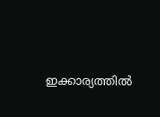ഇക്കാര്യത്തില്‍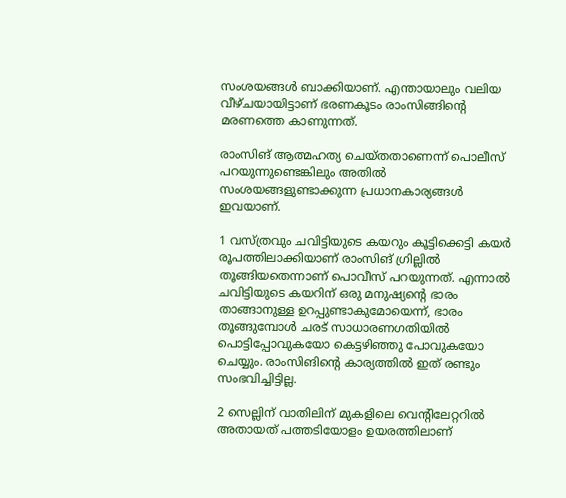സംശയങ്ങള്‍ ബാക്കിയാണ്. എന്തായാലും വലിയ വീഴ്ചയായിട്ടാണ് ഭരണകൂടം രാംസിങ്ങിന്റെ മരണത്തെ കാണുന്നത്.

രാംസിങ് ആത്മഹത്യ ചെയ്തതാണെന്ന് പൊലീസ് പറയുന്നുണ്ടെങ്കിലും അതില്‍ സംശയങ്ങളുണ്ടാക്കുന്ന പ്രധാനകാര്യങ്ങള്‍ ഇവയാണ്.

1 വസ്ത്രവും ചവിട്ടിയുടെ കയറും കൂട്ടിക്കെട്ടി കയര്‍ രൂപത്തിലാക്കിയാണ് രാംസിങ് ഗ്രില്ലില്‍ തൂങ്ങിയതെന്നാണ് പൊവീസ് പറയുന്നത്. എന്നാല്‍ ചവിട്ടിയുടെ കയറിന് ഒരു മനുഷ്യന്റെ ഭാരം താങ്ങാനുള്ള ഉറപ്പുണ്ടാകുമോയെന്ന്, ഭാരം തൂങ്ങുമ്പോള്‍ ചരട് സാധാരണഗതിയില്‍ പൊട്ടിപ്പോവുകയോ കെട്ടഴിഞ്ഞു പോവുകയോ ചെയ്യും. രാംസിങിന്റെ കാര്യത്തില്‍ ഇത് രണ്ടും സംഭവിച്ചിട്ടില്ല.

2 സെല്ലിന് വാതിലിന് മുകളിലെ വെന്റിലേറ്ററില്‍ അതായത് പത്തടിയോളം ഉയരത്തിലാണ്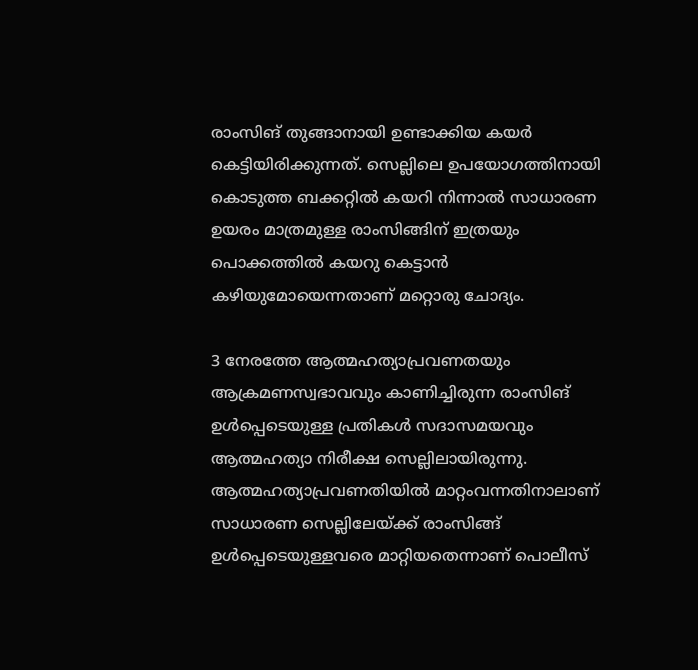രാംസിങ് തുങ്ങാനായി ഉണ്ടാക്കിയ കയര്‍ കെട്ടിയിരിക്കുന്നത്. സെല്ലിലെ ഉപയോഗത്തിനായി കൊടുത്ത ബക്കറ്റില്‍ കയറി നിന്നാല്‍ സാധാരണ ഉയരം മാത്രമുള്ള രാംസിങ്ങിന് ഇത്രയും പൊക്കത്തില്‍ കയറു കെട്ടാന്‍ കഴിയുമോയെന്നതാണ് മറ്റൊരു ചോദ്യം.

3 നേരത്തേ ആത്മഹത്യാപ്രവണതയും ആക്രമണസ്വഭാവവും കാണിച്ചിരുന്ന രാംസിങ് ഉള്‍പ്പെടെയുള്ള പ്രതികള്‍ സദാസമയവും ആത്മഹത്യാ നിരീക്ഷ സെല്ലിലായിരുന്നു. ആത്മഹത്യാപ്രവണതിയില്‍ മാറ്റംവന്നതിനാലാണ് സാധാരണ സെല്ലിലേയ്ക്ക് രാംസിങ്ങ് ഉള്‍പ്പെടെയുള്ളവരെ മാറ്റിയതെന്നാണ് പൊലീസ്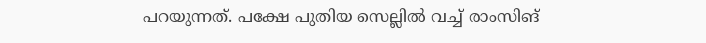പറയുന്നത്. പക്ഷേ പുതിയ സെല്ലില്‍ വച്ച് രാംസിങ്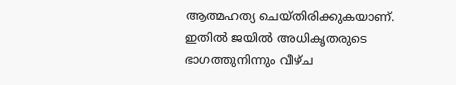ആത്മഹത്യ ചെയ്തിരിക്കുകയാണ്. ഇതില്‍ ജയില്‍ അധികൃതരുടെ ഭാഗത്തുനിന്നും വീഴ്ച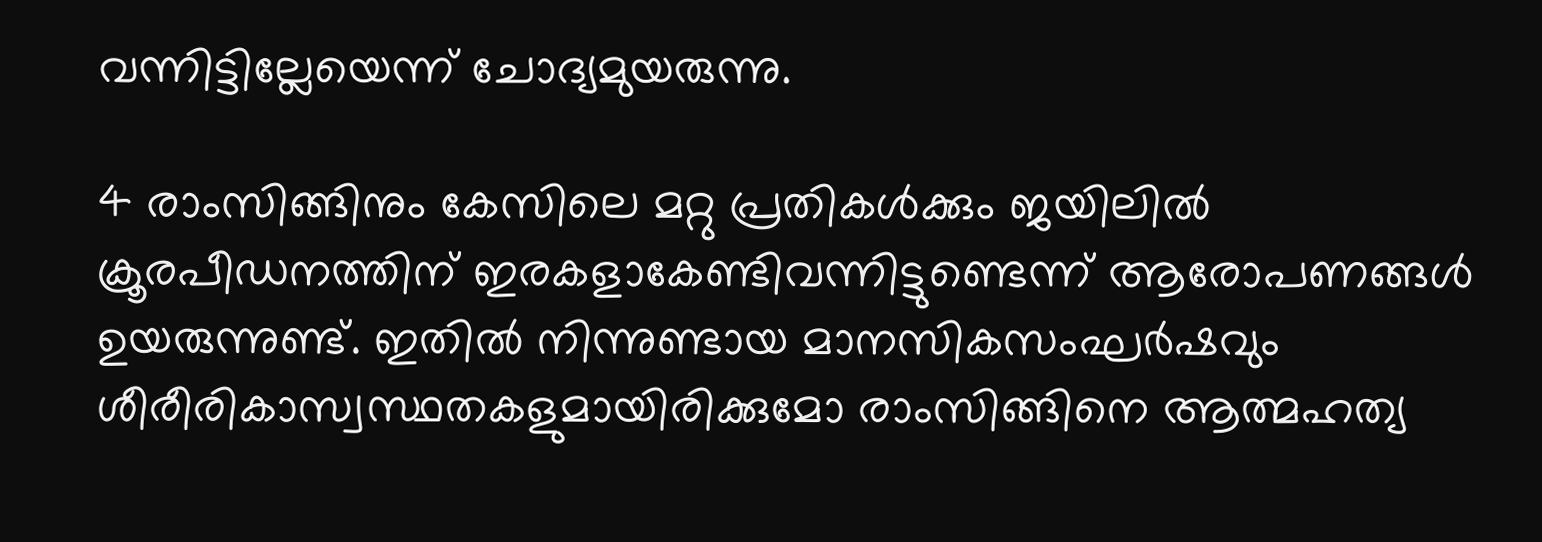വന്നിട്ടില്ലേയെന്ന് ചോദ്യമുയരുന്നു.

4 രാംസിങ്ങിനും കേസിലെ മറ്റു പ്രതികള്‍ക്കും ജയിലില്‍ ക്രൂരപീഡനത്തിന് ഇരകളാകേണ്ടിവന്നിട്ടുണ്ടെന്ന് ആരോപണങ്ങള്‍ ഉയരുന്നുണ്ട്. ഇതില്‍ നിന്നുണ്ടായ മാനസികസംഘര്‍ഷവും ശീരീരികാസ്വസ്ഥതകളുമായിരിക്കുമോ രാംസിങ്ങിനെ ആത്മഹത്യ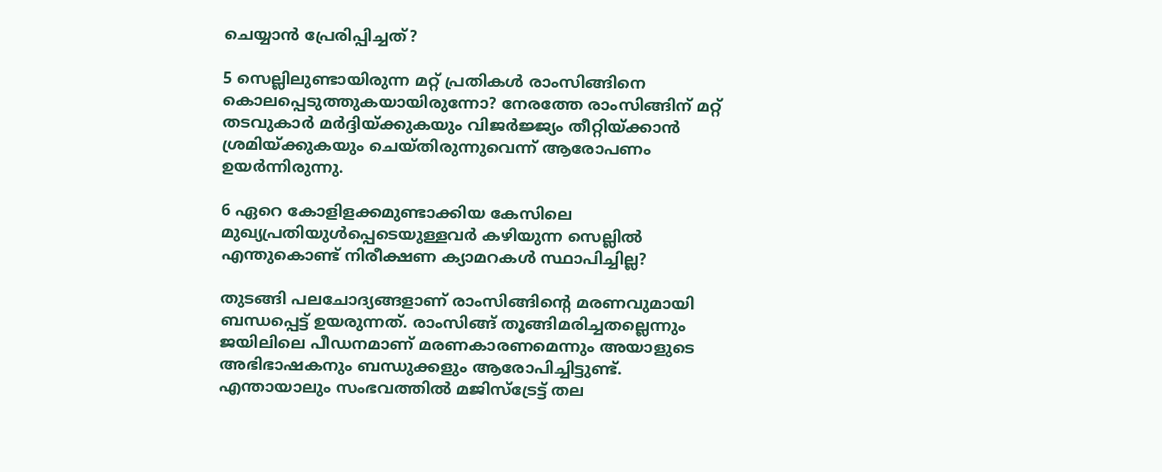ചെയ്യാന്‍ പ്രേരിപ്പിച്ചത്?

5 സെല്ലിലുണ്ടായിരുന്ന മറ്റ് പ്രതികള്‍ രാംസിങ്ങിനെ കൊലപ്പെടുത്തുകയായിരുന്നോ? നേരത്തേ രാംസിങ്ങിന് മറ്റ് തടവുകാര്‍ മര്‍ദ്ദിയ്ക്കുകയും വിജര്‍ജ്ജ്യം തീറ്റിയ്ക്കാന്‍ ശ്രമിയ്ക്കുകയും ചെയ്തിരുന്നുവെന്ന് ആരോപണം ഉയര്‍ന്നിരുന്നു.

6 ഏറെ കോളിളക്കമുണ്ടാക്കിയ കേസിലെ മുഖ്യപ്രതിയുള്‍പ്പെടെയുള്ളവര്‍ കഴിയുന്ന സെല്ലില്‍ എന്തുകൊണ്ട് നിരീക്ഷണ ക്യാമറകള്‍ സ്ഥാപിച്ചില്ല?

തുടങ്ങി പലചോദ്യങ്ങളാണ് രാംസിങ്ങിന്റെ മരണവുമായി ബന്ധപ്പെട്ട് ഉയരുന്നത്. രാംസിങ്ങ് തൂങ്ങിമരിച്ചതല്ലെന്നും ജയിലിലെ പീഡനമാണ് മരണകാരണമെന്നും അയാളുടെ അഭിഭാഷകനും ബന്ധുക്കളും ആരോപിച്ചിട്ടുണ്ട്. എന്തായാലും സംഭവത്തില്‍ മജിസ്‌ട്രേട്ട് തല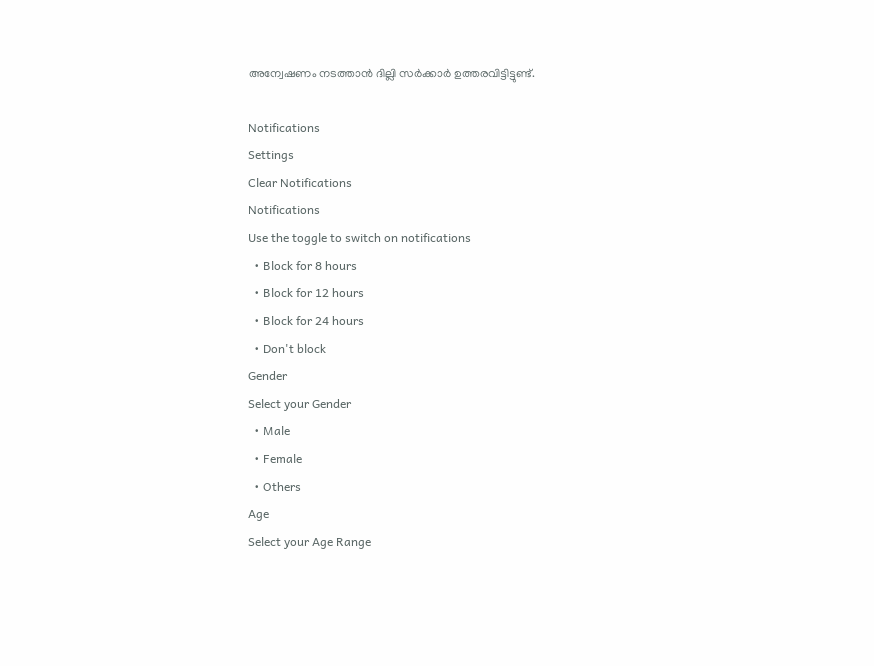അന്വേഷണം നടത്താന്‍ ദില്ലി സര്‍ക്കാര്‍ ഉത്തരവിട്ടിട്ടുണ്ട്.

Notifications
Settings
Clear Notifications
Notifications
Use the toggle to switch on notifications
  • Block for 8 hours
  • Block for 12 hours
  • Block for 24 hours
  • Don't block
Gender
Select your Gender
  • Male
  • Female
  • Others
Age
Select your Age Range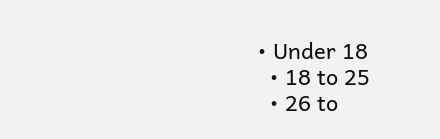• Under 18
  • 18 to 25
  • 26 to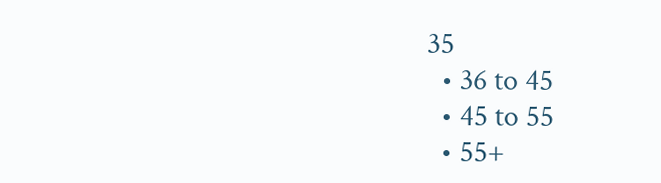35
  • 36 to 45
  • 45 to 55
  • 55+